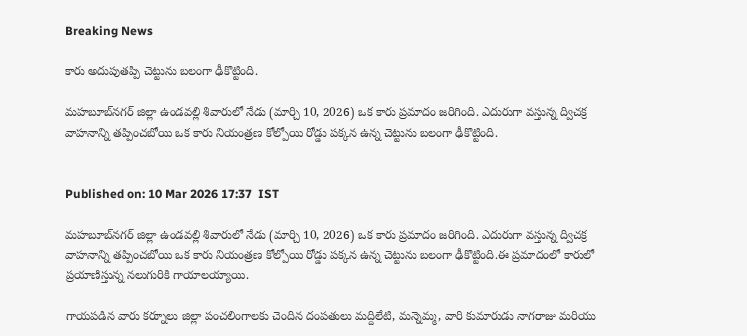Breaking News

కారు అదుపుతప్పి చెట్టును బలంగా ఢీకొట్టింది.

మహబూబ్‌నగర్ జిల్లా ఉండవల్లి శివారులో నేడు (మార్చి 10, 2026) ఒక కారు ప్రమాదం జరిగింది. ఎదురుగా వస్తున్న ద్విచక్ర వాహనాన్ని తప్పించబోయి ఒక కారు నియంత్రణ కోల్పోయి రోడ్డు పక్కన ఉన్న చెట్టును బలంగా ఢీకొట్టింది.


Published on: 10 Mar 2026 17:37  IST

మహబూబ్‌నగర్ జిల్లా ఉండవల్లి శివారులో నేడు (మార్చి 10, 2026) ఒక కారు ప్రమాదం జరిగింది. ఎదురుగా వస్తున్న ద్విచక్ర వాహనాన్ని తప్పించబోయి ఒక కారు నియంత్రణ కోల్పోయి రోడ్డు పక్కన ఉన్న చెట్టును బలంగా ఢీకొట్టింది.ఈ ప్రమాదంలో కారులో ప్రయాణిస్తున్న నలుగురికి గాయాలయ్యాయి.

గాయపడిన వారు కర్నూలు జిల్లా పంచలింగాలకు చెందిన దంపతులు మద్దిలేటి, మన్నెమ్మ, వారి కుమారుడు నాగరాజు మరియు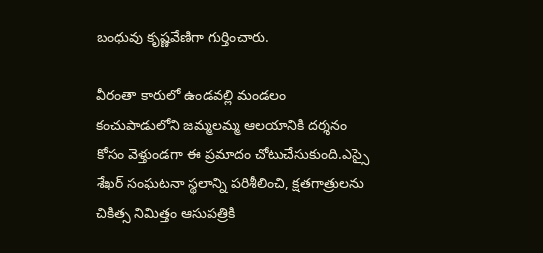బంధువు కృష్ణవేణిగా గుర్తించారు.

వీరంతా కారులో ఉండవల్లి మండలం కంచుపాడులోని జమ్మలమ్మ ఆలయానికి దర్శనం కోసం వెళ్తుండగా ఈ ప్రమాదం చోటుచేసుకుంది.ఎస్సై శేఖర్ సంఘటనా స్థలాన్ని పరిశీలించి, క్షతగాత్రులను చికిత్స నిమిత్తం ఆసుపత్రికి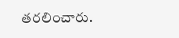తరలించారు.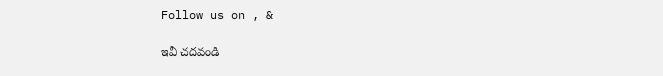Follow us on , &

ఇవీ చదవండి